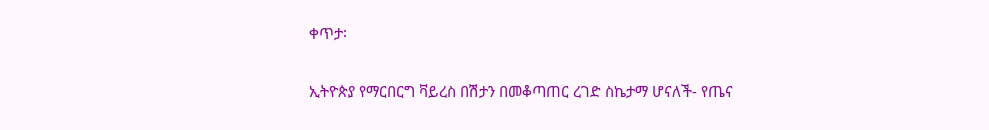ቀጥታ፡

ኢትዮጵያ የማርበርግ ቫይረስ በሽታን በመቆጣጠር ረገድ ስኬታማ ሆናለች- የጤና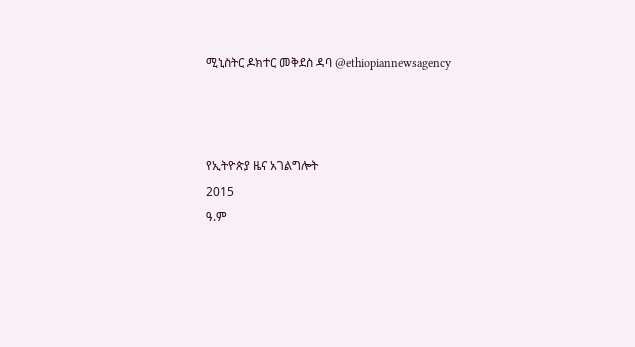ሚኒስትር ዶክተር መቅደስ ዳባ @ethiopiannewsagency



የኢትዮጵያ ዜና አገልግሎት
2015
ዓ.ም